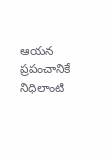ఆయన ప్రపంచానికే నిధిలాంటి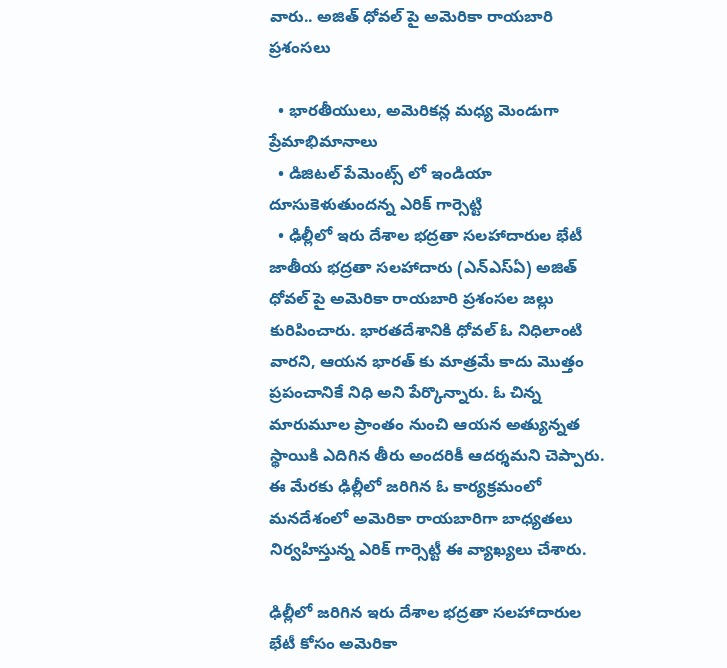వారు.. అజిత్ ధోవల్ పై అమెరికా రాయబారి ప్రశంసలు

  • భారతీయులు, అమెరికన్ల మధ్య మెండుగా ప్రేమాభిమానాలు
  • డిజిటల్ పేమెంట్స్ లో ఇండియా దూసుకెళుతుందన్న ఎరిక్ గార్సెట్టి
  • ఢిల్లీలో ఇరు దేశాల భద్రతా సలహాదారుల భేటీ
జాతీయ భద్రతా సలహాదారు (ఎన్ఎస్ఏ) అజిత్ ధోవల్ పై అమెరికా రాయబారి ప్రశంసల జల్లు కురిపించారు. భారతదేశానికి ధోవల్ ఓ నిధిలాంటి వారని, ఆయన భారత్ కు మాత్రమే కాదు మొత్తం ప్రపంచానికే నిధి అని పేర్కొన్నారు. ఓ చిన్న మారుమూల ప్రాంతం నుంచి ఆయన అత్యున్నత స్థాయికి ఎదిగిన తీరు అందరికీ ఆదర్శమని చెప్పారు. ఈ మేరకు ఢిల్లీలో జరిగిన ఓ కార్యక్రమంలో మనదేశంలో అమెరికా రాయబారిగా బాధ్యతలు నిర్వహిస్తున్న ఎరిక్ గార్సెట్టీ ఈ వ్యాఖ్యలు చేశారు.

ఢిల్లీలో జరిగిన ఇరు దేశాల భద్రతా సలహాదారుల భేటీ కోసం అమెరికా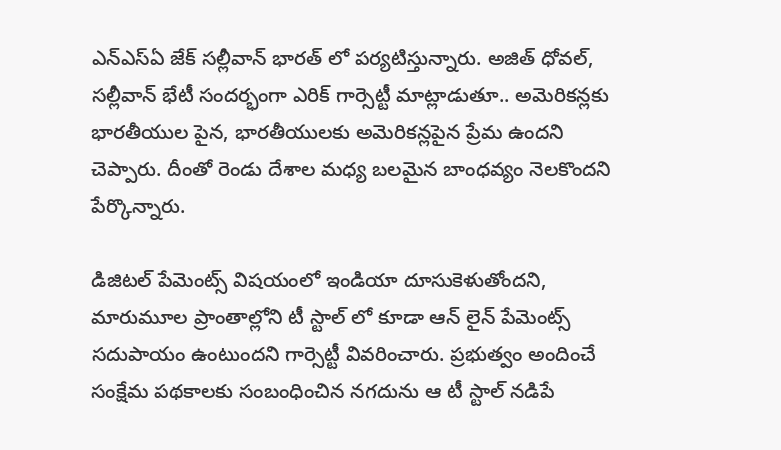ఎన్ఎస్ఏ జేక్ సల్లీవాన్ భారత్ లో పర్యటిస్తున్నారు. అజిత్ ధోవల్, సల్లీవాన్ భేటీ సందర్భంగా ఎరిక్ గార్సెట్టీ మాట్లాడుతూ.. అమెరికన్లకు భారతీయుల పైన, భారతీయులకు అమెరికన్లపైన ప్రేమ ఉందని చెప్పారు. దీంతో రెండు దేశాల మధ్య బలమైన బాంధవ్యం నెలకొందని పేర్కొన్నారు.

డిజిటల్ పేమెంట్స్ విషయంలో ఇండియా దూసుకెళుతోందని, మారుమూల ప్రాంతాల్లోని టీ స్టాల్ లో కూడా ఆన్ లైన్ పేమెంట్స్ సదుపాయం ఉంటుందని గార్సెట్టీ వివరించారు. ప్రభుత్వం అందించే సంక్షేమ పథకాలకు సంబంధించిన నగదును ఆ టీ స్టాల్ నడిపే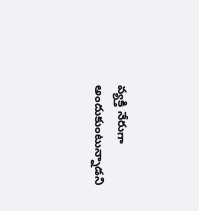వ్యక్తి నేరుగా అందుకుంటున్నాడని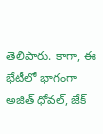తెలిపారు. కాగా, ఈ భేటీలో భాగంగా అజిత్ ధోవల్, జేక్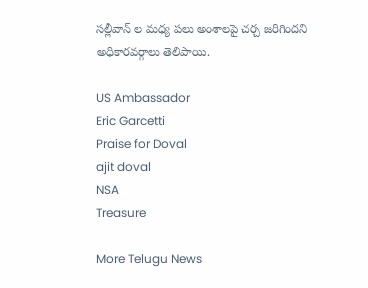సల్లీవాన్ ల మధ్య పలు అంశాలపై చర్చ జరిగిందని అధికారవర్గాలు తెలిపాయి.

US Ambassador
Eric Garcetti
Praise for Doval
ajit doval
NSA
Treasure

More Telugu News